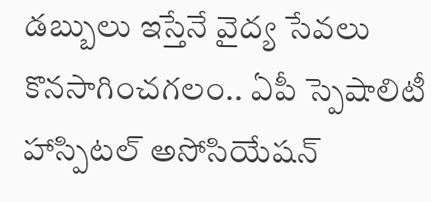డ‌బ్బులు ఇస్తేనే వైద్య సేవ‌లు కొన‌సాగించ‌గ‌లం.. ఏపీ స్పెషాలిటీ హాస్పిట‌ల్ అసోసియేష‌న్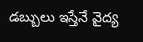డ‌బ్బులు ఇస్తేనే వైద్య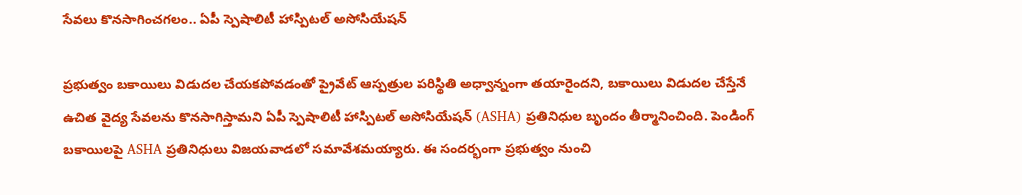సేవ‌లు కొన‌సాగించ‌గ‌లం.. ఏపీ స్పెషాలిటీ హాస్పిట‌ల్ అసోసియేష‌న్

ప్ర‌భుత్వం బ‌కాయిలు విడుద‌ల చేయ‌క‌పోవ‌డంతో ప్రైవేట్ ఆస్ప‌త్రుల ప‌రిస్థితి అధ్వాన్నంగా త‌యారైంద‌ని, బ‌కాయిలు విడుద‌ల చేస్తేనే ఉచిత వైద్య సేవ‌ల‌ను కొన‌సాగిస్తామ‌ని ఏపీ స్పెషాలిటీ హాస్పిట‌ల్ అసోసియేష‌న్ (ASHA) ప్ర‌తినిధుల బృందం తీర్మానించింది. పెండింగ్ బ‌కాయిల‌పై ASHA ప్ర‌తినిధులు విజ‌య‌వాడ‌లో స‌మావేశ‌మ‌య్యారు. ఈ సంద‌ర్భంగా ప్ర‌భుత్వం నుంచి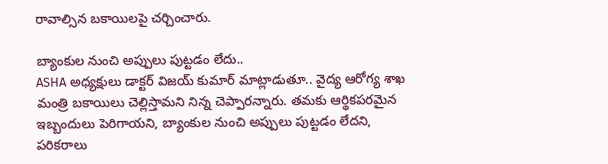రావాల్సిన బ‌కాయిలపై చ‌ర్చించారు.

బ్యాంకుల నుంచి అప్పులు పుట్టడం లేదు..
ASHA అధ్యక్షులు డాక్టర్ విజయ్ కుమార్ మాట్లాడుతూ.. వైద్య‌ ఆరోగ్య శాఖ మంత్రి బకాయిలు చెల్లిస్తామని నిన్న చెప్పార‌న్నారు. త‌మకు ఆర్థికపరమైన ఇబ్బందులు పెరిగాయని, బ్యాంకుల నుంచి అప్పులు పుట్టడం‌ లేదని, ప‌రిక‌రాలు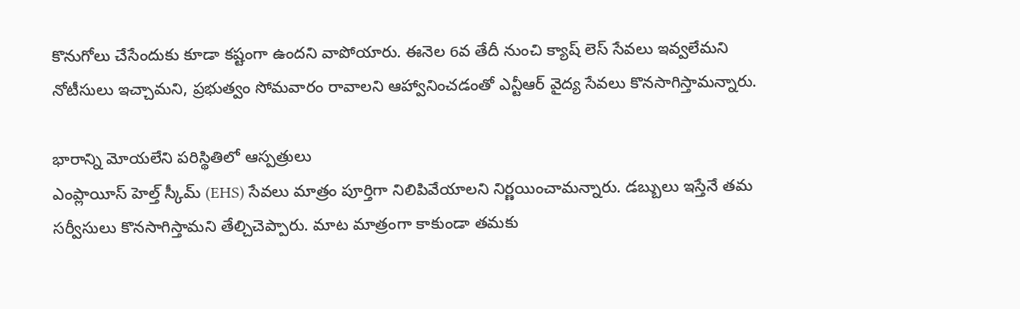కొనుగోలు చేసేందుకు కూడా క‌ష్టంగా ఉంద‌ని వాపోయారు. ఈనెల 6వ‌ తేదీ నుంచి క్యాష్ లెస్ సేవలు ఇవ్వలేమని నోటీసులు ఇచ్చామ‌ని, ప్రభుత్వం సోమవారం రావాలని ఆహ్వానించడంతో ఎన్టీఆర్‌ వైద్య సేవలు కొనసాగిస్తామ‌న్నారు.

భారాన్ని మోయలేని పరిస్థితిలో ఆస్పత్రులు
ఎంప్లాయీస్ హెల్త్ స్కీమ్ (EHS) సేవలు మాత్రం పూర్తిగా నిలిపివేయాల‌ని నిర్ణయించామ‌న్నారు. డ‌బ్బులు ఇస్తేనే త‌మ‌ సర్వీసులు కొనసాగిస్తామ‌ని తేల్చిచెప్పారు. మాట మాత్రంగా కాకుండా త‌మకు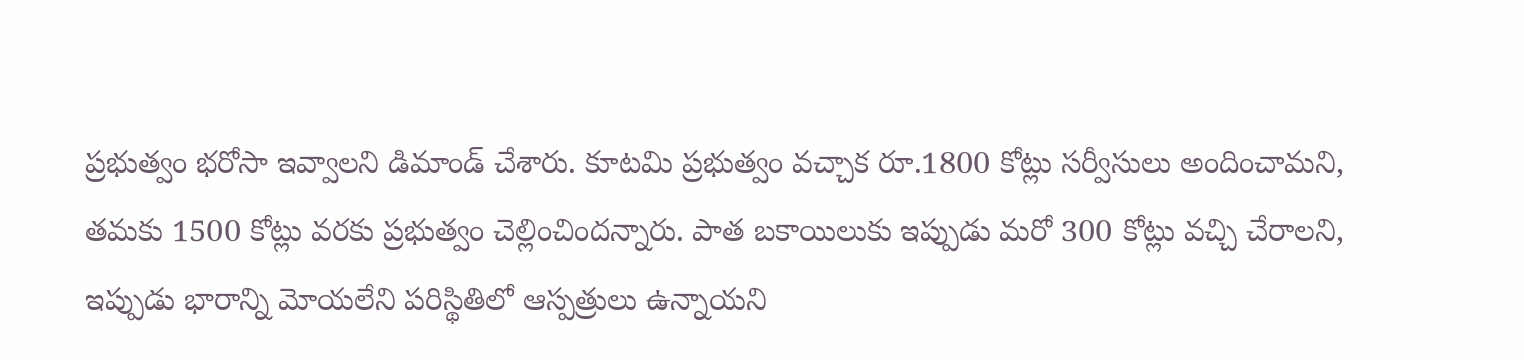ప్రభుత్వం భరోసా ఇవ్వాలని డిమాండ్ చేశారు. కూటమి ప్రభుత్వం వచ్చాక రూ.1800 కోట్లు సర్వీసులు అందించామ‌ని, త‌మ‌కు 1500 కోట్లు వరకు ప్రభుత్వం చెల్లించిందన్నారు. పాత బకాయిలుకు ఇప్పుడు మరో 300 కోట్లు వచ్చి చేరాల‌ని, ఇప్పుడు భారాన్ని మోయలేని పరిస్థితిలో ఆస్పత్రులు ఉన్నాయని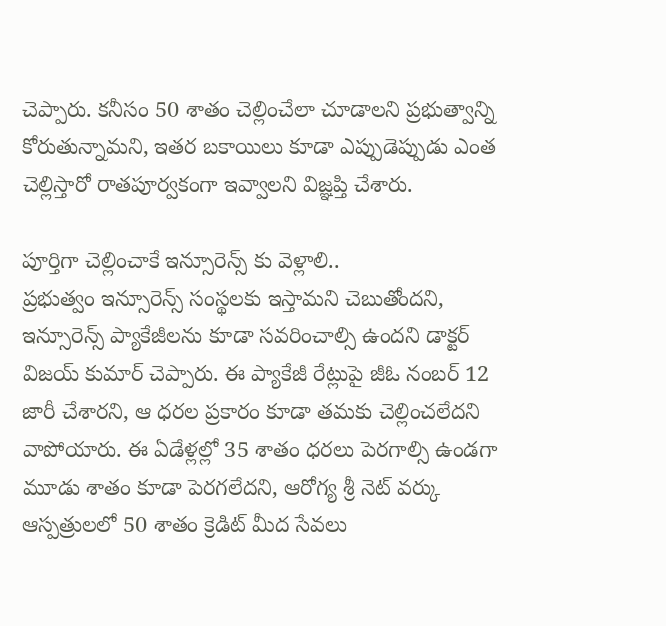చెప్పారు. కనీసం 50 శాతం చెల్లించేలా చూడాలని ప్రభుత్వాన్ని కోరుతున్నామ‌ని, ఇతర బకాయిలు కూడా ఎప్పుడెప్పుడు ఎంత చెల్లిస్తారో రాతపూర్వకంగా ఇవ్వాలని‌ విజ్ఞప్తి చేశారు.

పూర్తిగా చెల్లించాకే ఇన్సూరెన్స్ కు వెళ్లాలి..
ప్ర‌భుత్వం ఇన్సూరెన్స్ సంస్థలకు ఇస్తామని చెబుతోంద‌ని, ఇన్సూరెన్స్ ప్యాకేజీలను కూడా సవరించాల్సి ఉందని డాక్టర్ విజయ్ కుమార్ చెప్పారు. ఈ ప్యాకేజీ రేట్లుపై జీఓ నంబర్ 12 జారీ చేశారని, ఆ ధరల ప్రకారం కూడా త‌మ‌కు‌ చెల్లించలేదని వాపోయారు. ఈ ఏడేళ్లల్లో 35 శాతం ధరలు పెరగాల్సి ఉండగా మూడు శాతం కూడా పెరగలేదని, ఆరోగ్య శ్రీ నెట్ వర్కు ఆస్పత్రులలో 50 శాతం క్రెడిట్ మీద సేవలు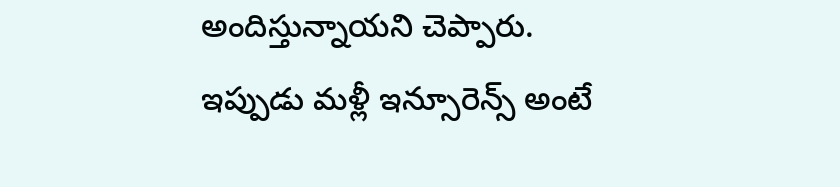అందిస్తున్నాయని చెప్పారు. ఇప్పుడు మళ్లీ ఇన్సూరెన్స్ అంటే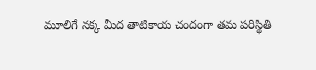మూలిగే నక్క మీద తాటికాయ చందంగా త‌మ‌ పరిస్థితి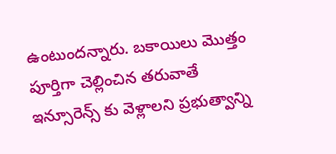ఉంటుందన్నారు. బకాయిలు మొత్తం పూర్తిగా చెల్లించిన త‌రువాతే ఇన్సూరెన్స్ కు వెళ్లాలని ప్ర‌భుత్వాన్ని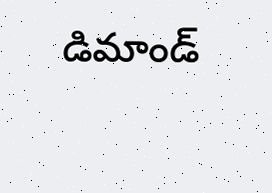డిమాండ్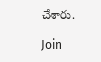చేశారు.

Join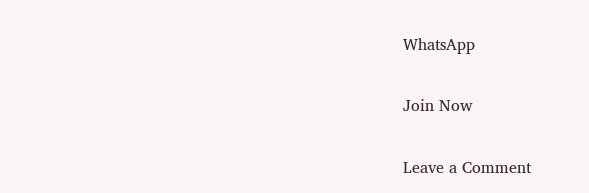WhatsApp

Join Now

Leave a Comment